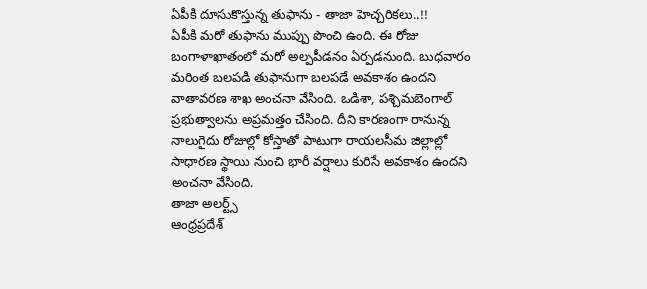ఏపీకి దూసుకొస్తున్న తుఫాను - తాజా హెచ్చరికలు..!!
ఏపీకి మరో తుఫాను ముప్పు పొంచి ఉంది. ఈ రోజు బంగాళాఖాతంలో మరో అల్పపీడనం ఏర్పడనుంది. బుధవారం మరింత బలపడి తుఫానుగా బలపడే అవకాశం ఉందని వాతావరణ శాఖ అంచనా వేసింది. ఒడిశా, పశ్చిమబెంగాల్ ప్రభుత్వాలను అప్రమత్తం చేసింది. దీని కారణంగా రానున్న నాలుగైదు రోజుల్లో కోస్తాతో పాటుగా రాయలసీమ జిల్లాల్లో సాధారణ స్థాయి నుంచి భారీ వర్షాలు కురిసే అవకాశం ఉందని అంచనా వేసింది.
తాజా అలర్ట్స్
ఆంధ్రప్రదేశ్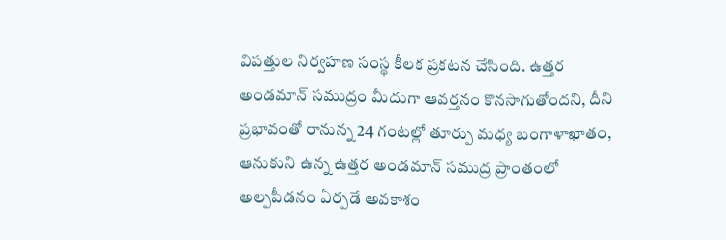విపత్తుల నిర్వహణ సంస్థ కీలక ప్రకటన చేసింది. ఉత్తర అండమాన్ సముద్రం మీదుగా ఆవర్తనం కొనసాగుతోందని, దీని ప్రభావంతో రానున్న 24 గంటల్లో తూర్పు మధ్య బంగాళాఖాతం, ఆనుకుని ఉన్న ఉత్తర అండమాన్ సముద్ర ప్రాంతంలో అల్పపీడనం ఏర్పడే అవకాశం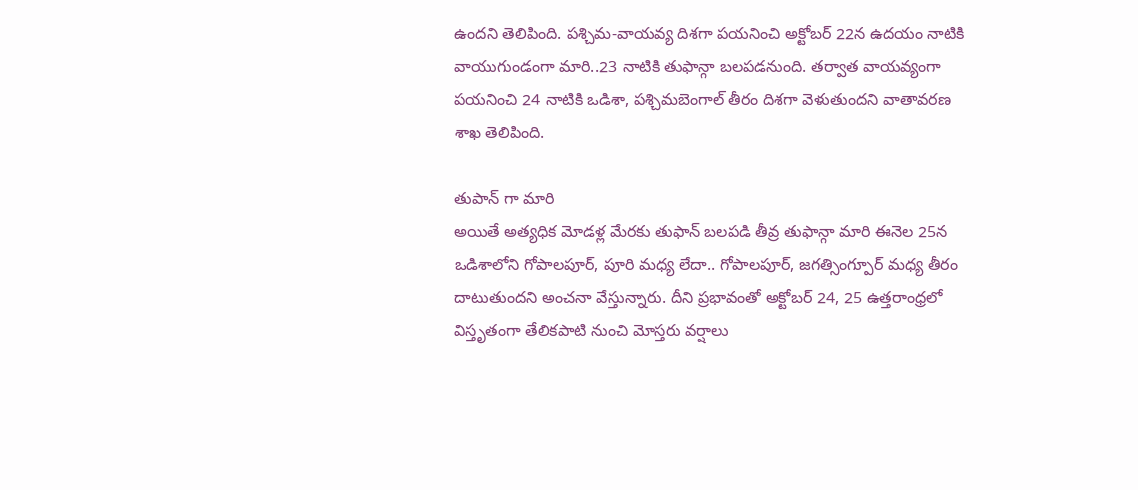ఉందని తెలిపింది. పశ్చిమ-వాయవ్య దిశగా పయనించి అక్టోబర్ 22న ఉదయం నాటికి వాయుగుండంగా మారి..23 నాటికి తుఫాన్గా బలపడనుంది. తర్వాత వాయవ్యంగా పయనించి 24 నాటికి ఒడిశా, పశ్చిమబెంగాల్ తీరం దిశగా వెళుతుందని వాతావరణ శాఖ తెలిపింది.

తుపాన్ గా మారి
అయితే అత్యధిక మోడళ్ల మేరకు తుఫాన్ బలపడి తీవ్ర తుఫాన్గా మారి ఈనెల 25న ఒడిశాలోని గోపాలపూర్, పూరి మధ్య లేదా.. గోపాలపూర్, జగత్సింగ్పూర్ మధ్య తీరం దాటుతుందని అంచనా వేస్తున్నారు. దీని ప్రభావంతో అక్టోబర్ 24, 25 ఉత్తరాంధ్రలో విస్తృతంగా తేలికపాటి నుంచి మోస్తరు వర్షాలు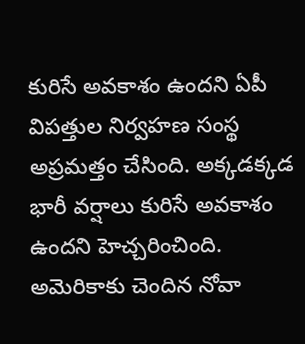కురిసే అవకాశం ఉందని ఏపీ విపత్తుల నిర్వహణ సంస్థ అప్రమత్తం చేసింది. అక్కడక్కడ భారీ వర్షాలు కురిసే అవకాశం ఉందని హెచ్చరించింది. అమెరికాకు చెందిన నోవా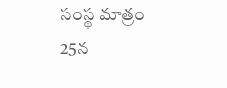సంస్థ మాత్రం 25న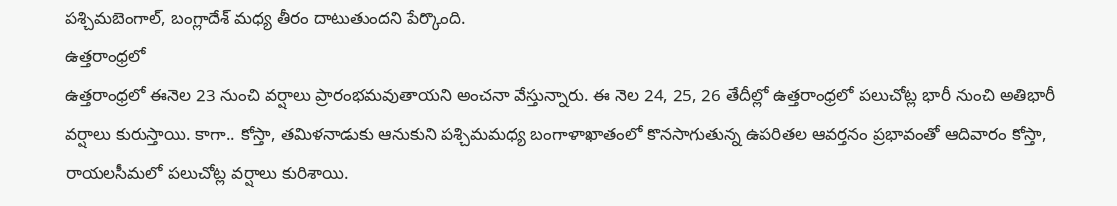పశ్చిమబెంగాల్, బంగ్లాదేశ్ మధ్య తీరం దాటుతుందని పేర్కొంది.
ఉత్తరాంధ్రలో
ఉత్తరాంధ్రలో ఈనెల 23 నుంచి వర్షాలు ప్రారంభమవుతాయని అంచనా వేస్తున్నారు. ఈ నెల 24, 25, 26 తేదీల్లో ఉత్తరాంధ్రలో పలుచోట్ల భారీ నుంచి అతిభారీ వర్షాలు కురుస్తాయి. కాగా.. కోస్తా, తమిళనాడుకు ఆనుకుని పశ్చిమమధ్య బంగాళాఖాతంలో కొనసాగుతున్న ఉపరితల ఆవర్తనం ప్రభావంతో ఆదివారం కోస్తా, రాయలసీమలో పలుచోట్ల వర్షాలు కురిశాయి.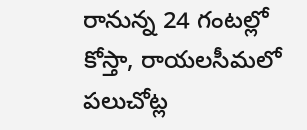రానున్న 24 గంటల్లో కోస్తా, రాయలసీమలో పలుచోట్ల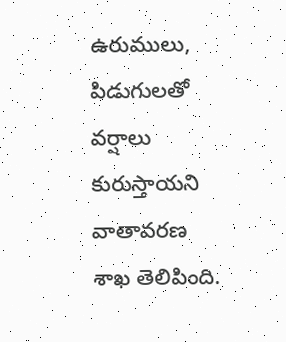ఉరుములు, పిడుగులతో వర్షాలు కురుస్తాయని వాతావరణ శాఖ తెలిపింది.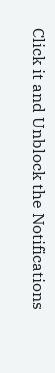Click it and Unblock the Notifications